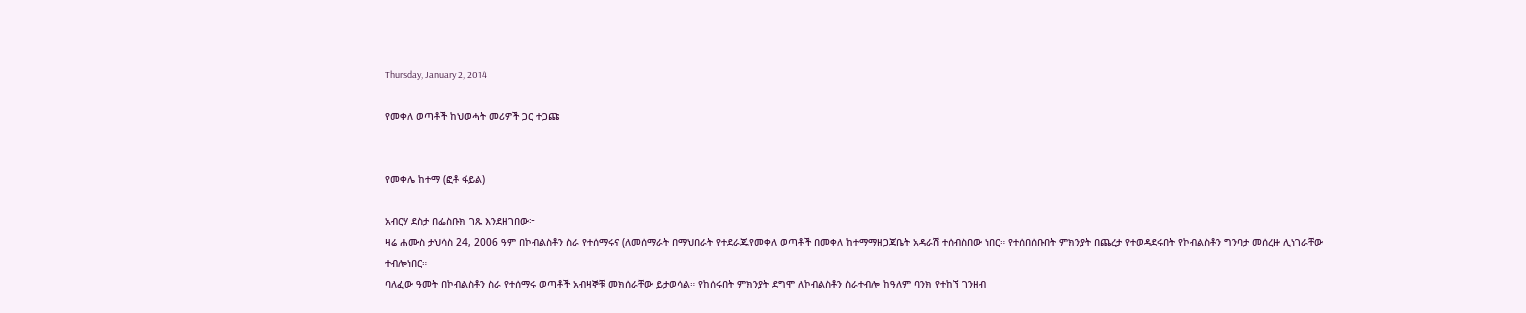Thursday, January 2, 2014

የመቀለ ወጣቶች ከህወሓት መሪዎች ጋር ተጋጩ


የመቀሌ ከተማ (ፎቶ ፋይል)

አብርሃ ደስታ በፌስቡክ ገጹ እንደዘገበው፦
ዛሬ ሐሙስ ታህሳስ 24, 2006 ዓም በኮብልስቶን ስራ የተሰማሩና (ለመሰማራት በማህበራት የተደራጁየመቀለ ወጣቶች በመቀለ ከተማማዘጋጃቤት አዳራሽ ተሰብስበው ነበር። የተሰበሰቡበት ምክንያት በጨረታ የተወዳደሩበት የኮብልስቶን ግንባታ መሰረዙ ሊነገራቸው ተብሎነበር።
ባለፈው ዓመት በኮብልስቶን ስራ የተሰማሩ ወጣቶች አብዛኞቹ መክሰራቸው ይታወሳል። የከሰሩበት ምክንያት ደግሞ ለኮብልስቶን ስራተብሎ ከዓለም ባንክ የተከኘ ገንዘብ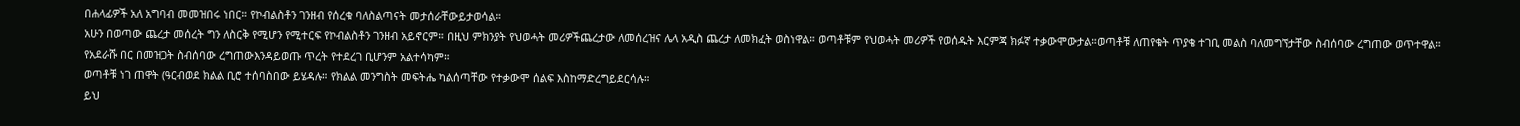በሐላፊዎች አለ አግባብ መመዝበሩ ነበር። የኮብልስቶን ገንዘብ የሰረቁ ባለስልጣናት መታሰራቸውይታወሳል።
አሁን በወጣው ጨረታ መሰረት ግን ለስርቅ የሚሆን የሚተርፍ የኮብልስቶን ገንዘብ አይኖርም። በዚህ ምክንያት የህወሓት መሪዎችጨረታው ለመሰረዝና ሌላ አዲስ ጨረታ ለመክፈት ወስነዋል። ወጣቶቹም የህወሓት መሪዎች የወሰዱት እርምጃ ክፉኛ ተቃውሞውታል።ወጣቶቹ ለጠየቁት ጥያቄ ተገቢ መልስ ባለመግኘታቸው ስብሰባው ረግጠው ወጥተዋል። የአደራሹ በር በመዝጋት ስብሰባው ረግጠውእንዳይወጡ ጥረት የተደረገ ቢሆንም አልተሳካም።
ወጣቶቹ ነገ ጠዋት (ዓርብወደ ክልል ቢሮ ተሰባስበው ይሄዳሉ። የክልል መንግስት መፍትሔ ካልሰጣቸው የተቃውሞ ሰልፍ እስከማድረግይደርሳሉ።
ይህ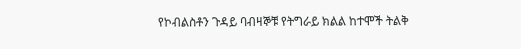የኮብልስቶን ጉዳይ ባብዛኞቹ የትግራይ ክልል ከተሞች ትልቅ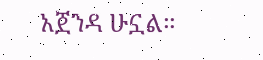አጀንዳ ሁኗል።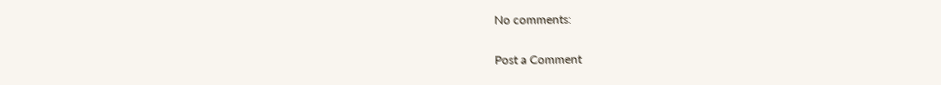No comments:

Post a Comment